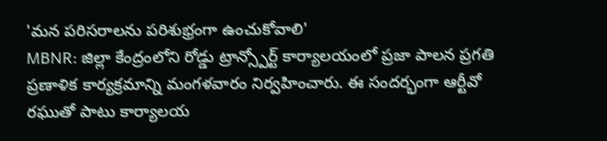'మన పరిసరాలను పరిశుభ్రంగా ఉంచుకోవాలి'
MBNR: జిల్లా కేంద్రంలోని రోడ్డు ట్రాన్స్పోర్ట్ కార్యాలయంలో ప్రజా పాలన ప్రగతి ప్రణాళిక కార్యక్రమాన్ని మంగళవారం నిర్వహించారు. ఈ సందర్భంగా ఆర్టీవో రఘుతో పాటు కార్యాలయ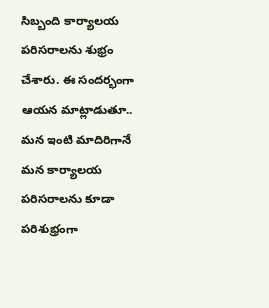సిబ్బంది కార్యాలయ పరిసరాలను శుభ్రం చేశారు. ఈ సందర్భంగా ఆయన మాట్లాడుతూ.. మన ఇంటి మాదిరిగానే మన కార్యాలయ పరిసరాలను కూడా పరిశుభ్రంగా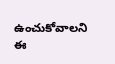ఉంచుకోవాలని ఈ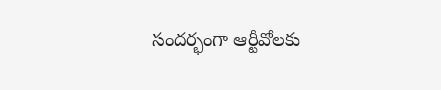సందర్భంగా ఆర్టీవోలకు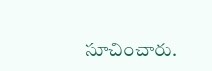సూచించారు.